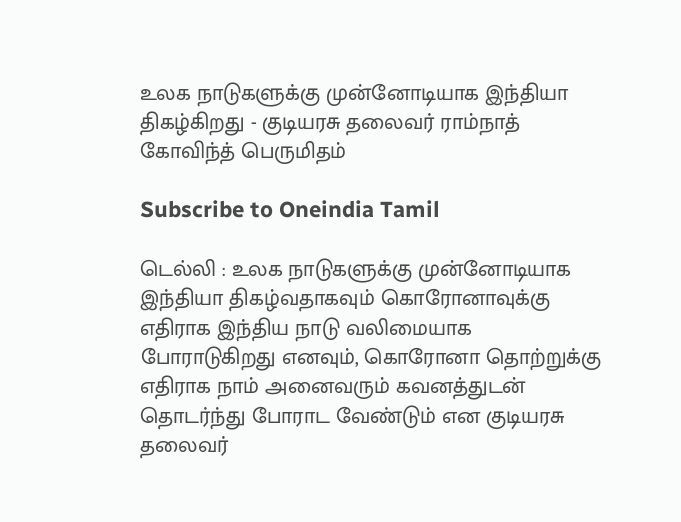உலக நாடுகளுக்கு முன்னோடியாக இந்தியா திகழ்கிறது - குடியரசு தலைவர் ராம்நாத் கோவிந்த் பெருமிதம்

Subscribe to Oneindia Tamil

டெல்லி : உலக நாடுகளுக்கு முன்னோடியாக இந்தியா திகழ்வதாகவும் கொரோனாவுக்கு எதிராக இந்திய நாடு வலிமையாக போராடுகிறது எனவும், கொரோனா தொற்றுக்கு எதிராக நாம் அனைவரும் கவனத்துடன் தொடர்ந்து போராட வேண்டும் என குடியரசு தலைவர்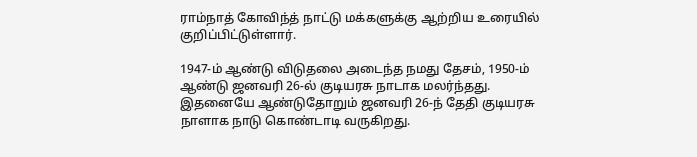ராம்நாத் கோவிந்த் நாட்டு மக்களுக்கு ஆற்றிய உரையில் குறிப்பிட்டுள்ளார்.

1947-ம் ஆண்டு விடுதலை அடைந்த நமது தேசம், 1950-ம் ஆண்டு ஜனவரி 26-ல் குடியரசு நாடாக மலர்ந்தது. இதனையே ஆண்டுதோறும் ஜனவரி 26-ந் தேதி குடியரசு நாளாக நாடு கொண்டாடி வருகிறது.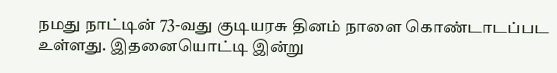நமது நாட்டின் 73-வது குடியரசு தினம் நாளை கொண்டாடப்பட உள்ளது. இதனையொட்டி இன்று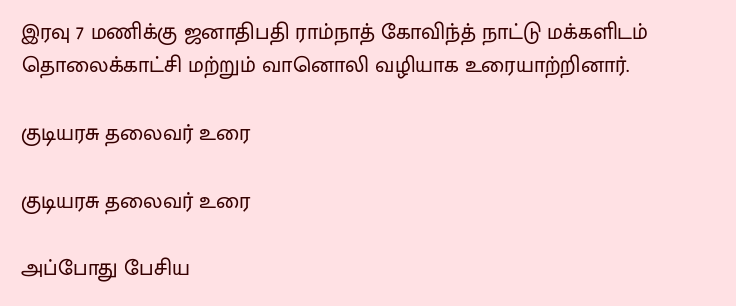இரவு 7 மணிக்கு ஜனாதிபதி ராம்நாத் கோவிந்த் நாட்டு மக்களிடம் தொலைக்காட்சி மற்றும் வானொலி வழியாக உரையாற்றினார்.

குடியரசு தலைவர் உரை

குடியரசு தலைவர் உரை

அப்போது பேசிய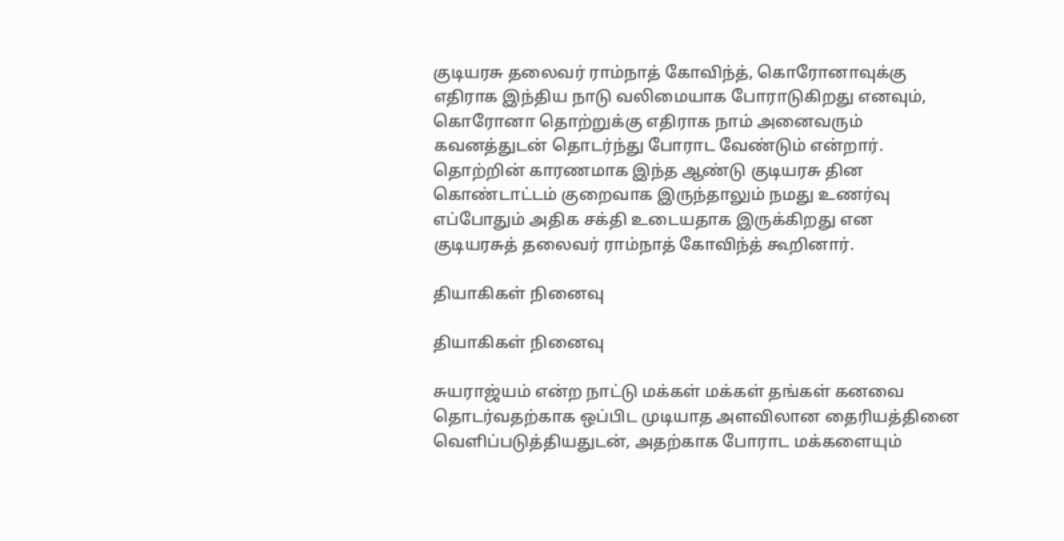குடியரசு தலைவர் ராம்நாத் கோவிந்த், கொரோனாவுக்கு எதிராக இந்திய நாடு வலிமையாக போராடுகிறது எனவும், கொரோனா தொற்றுக்கு எதிராக நாம் அனைவரும் கவனத்துடன் தொடர்ந்து போராட வேண்டும் என்றார். தொற்றின் காரணமாக இந்த ஆண்டு குடியரசு தின கொண்டாட்டம் குறைவாக இருந்தாலும் நமது உணர்வு எப்போதும் அதிக சக்தி உடையதாக இருக்கிறது என குடியரசுத் தலைவர் ராம்நாத் கோவிந்த் கூறினார்.

தியாகிகள் நினைவு

தியாகிகள் நினைவு

சுயராஜ்யம் என்ற நாட்டு மக்கள் மக்கள் தங்கள் கனவை தொடர்வதற்காக ஒப்பிட முடியாத அளவிலான தைரியத்தினை வெளிப்படுத்தியதுடன், அதற்காக போராட மக்களையும்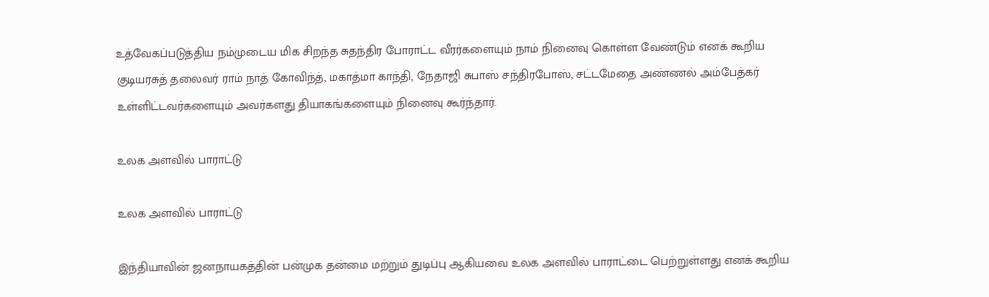உத்வேகப்படுத்திய நம்முடைய மிக சிறந்த சுதந்திர போராட்ட வீரர்களையும் நாம் நினைவு கொள்ள வேண்டும் எனக் கூறிய குடியரசுத் தலைவர் ராம் நாத் கோவிந்த், மகாத்மா காந்தி, நேதாஜி சுபாஸ் சந்திரபோஸ், சட்டமேதை அண்ணல் அம்பேத்கர் உள்ளிட்டவர்களையும் அவர்களது தியாகங்களையும் நினைவு கூர்ந்தார்.

உலக அளவில் பாராட்டு

உலக அளவில் பாராட்டு

இந்தியாவின் ஜனநாயகத்தின் பன்முக தன்மை மற்றும் துடிப்பு ஆகியவை உலக அளவில் பாராட்டை பெற்றுள்ளது எனக் கூறிய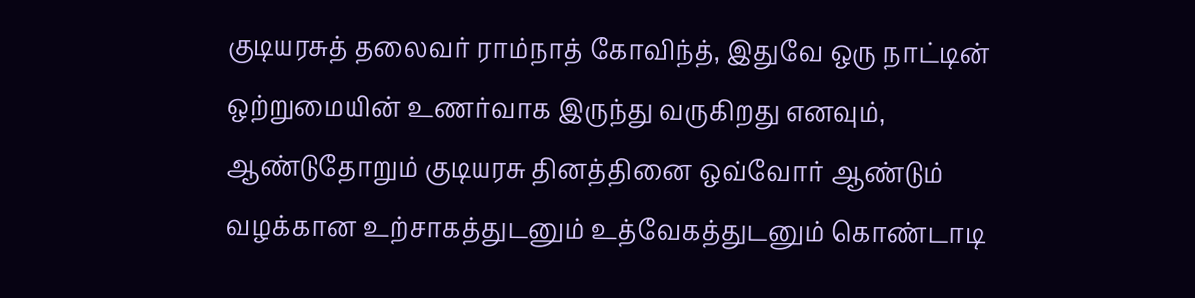குடியரசுத் தலைவர் ராம்நாத் கோவிந்த், இதுவே ஒரு நாட்டின் ஒற்றுமையின் உணர்வாக இருந்து வருகிறது எனவும், ஆண்டுதோறும் குடியரசு தினத்தினை ஒவ்வோர் ஆண்டும் வழக்கான உற்சாகத்துடனும் உத்வேகத்துடனும் கொண்டாடி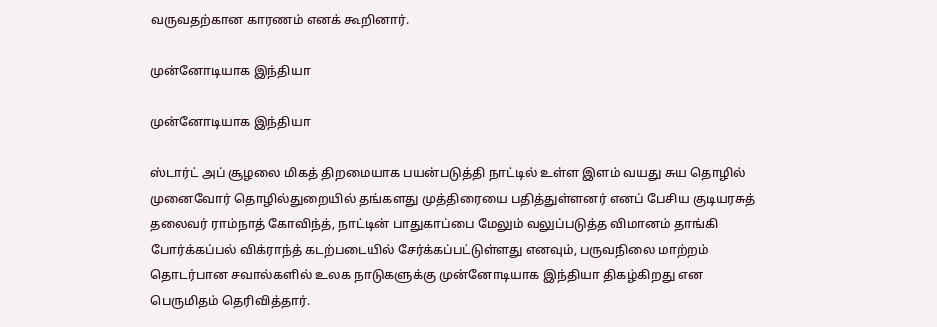வருவதற்கான காரணம் எனக் கூறினார்.

முன்னோடியாக இந்தியா

முன்னோடியாக இந்தியா

ஸ்டார்ட் அப் சூழலை மிகத் திறமையாக பயன்படுத்தி நாட்டில் உள்ள இளம் வயது சுய தொழில் முனைவோர் தொழில்துறையில் தங்களது முத்திரையை பதித்துள்ளனர் எனப் பேசிய குடியரசுத் தலைவர் ராம்நாத் கோவிந்த், நாட்டின் பாதுகாப்பை மேலும் வலுப்படுத்த விமானம் தாங்கி போர்க்கப்பல் விக்ராந்த் கடற்படையில் சேர்க்கப்பட்டுள்ளது எனவும், பருவநிலை மாற்றம் தொடர்பான சவால்களில் உலக நாடுகளுக்கு முன்னோடியாக இந்தியா திகழ்கிறது என பெருமிதம் தெரிவித்தார்.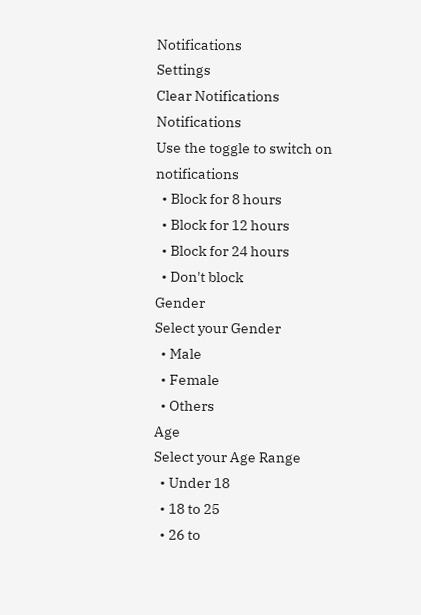Notifications
Settings
Clear Notifications
Notifications
Use the toggle to switch on notifications
  • Block for 8 hours
  • Block for 12 hours
  • Block for 24 hours
  • Don't block
Gender
Select your Gender
  • Male
  • Female
  • Others
Age
Select your Age Range
  • Under 18
  • 18 to 25
  • 26 to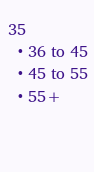35
  • 36 to 45
  • 45 to 55
  • 55+